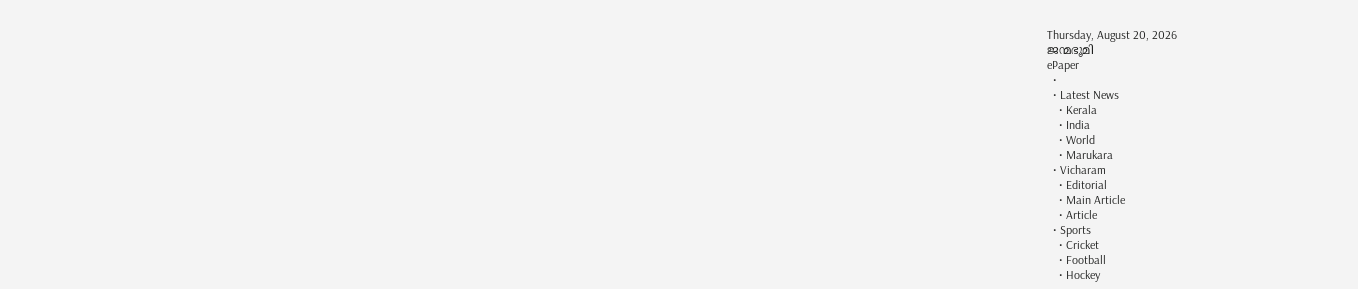Thursday, August 20, 2026
ജന്മഭൂമി
ePaper
  •
  • Latest News
    • Kerala
    • India
    • World
    • Marukara
  • Vicharam
    • Editorial
    • Main Article
    • Article
  • Sports
    • Cricket
    • Football
    • Hockey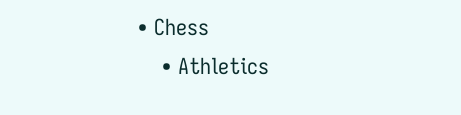• Chess
    • Athletics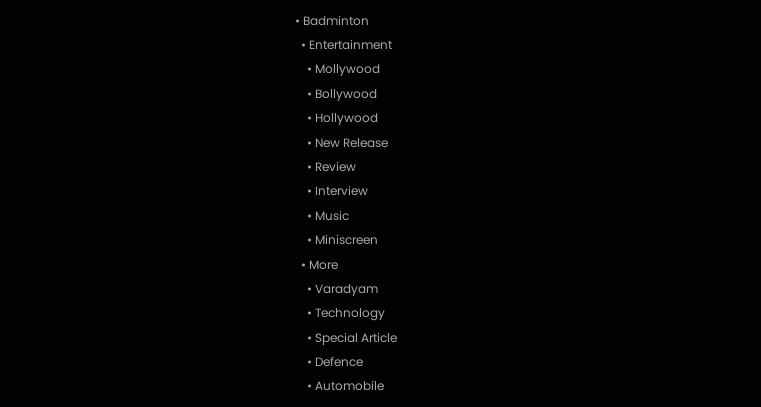• Badminton
  • Entertainment
    • Mollywood
    • Bollywood
    • Hollywood
    • New Release
    • Review
    • Interview
    • Music
    • Miniscreen
  • More
    • Varadyam
    • Technology
    • Special Article
    • Defence
    • Automobile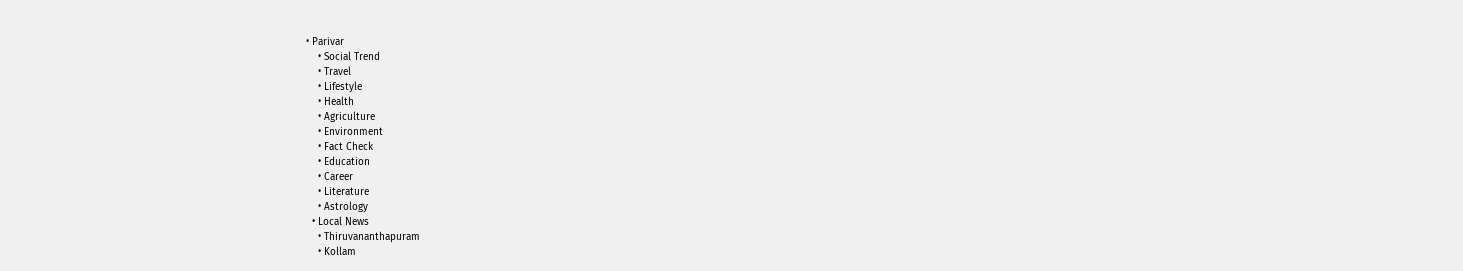• Parivar
    • Social Trend
    • Travel
    • Lifestyle
    • Health
    • Agriculture
    • Environment
    • Fact Check
    • Education
    • Career
    • Literature
    • Astrology
  • Local News
    • Thiruvananthapuram
    • Kollam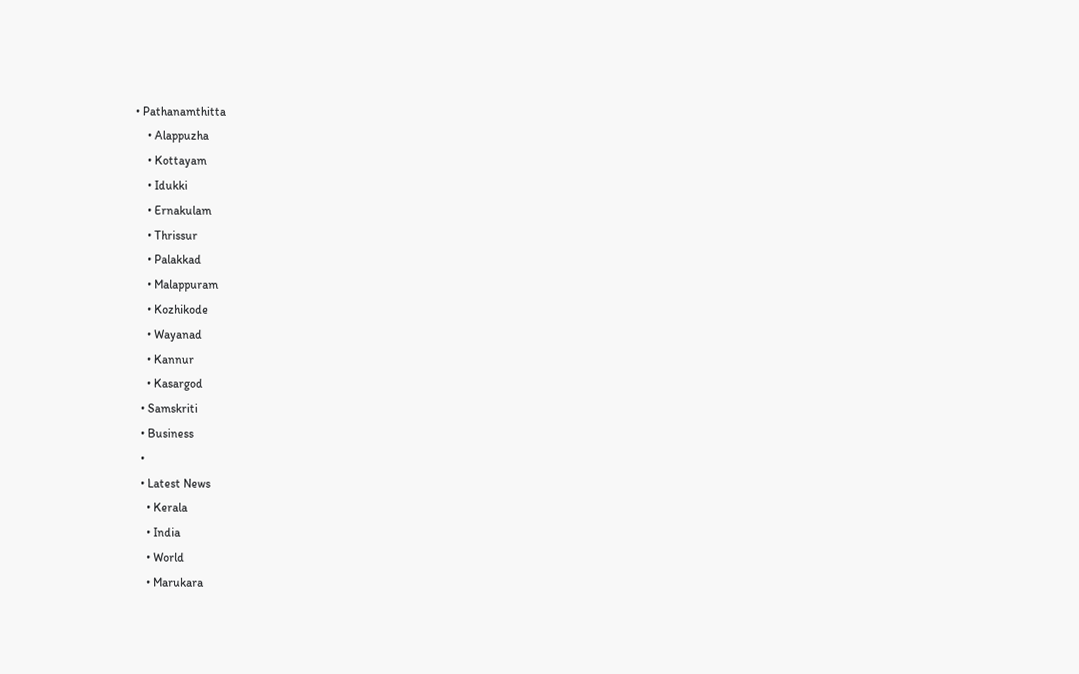• Pathanamthitta
    • Alappuzha
    • Kottayam
    • Idukki
    • Ernakulam
    • Thrissur
    • Palakkad
    • Malappuram
    • Kozhikode
    • Wayanad
    • Kannur
    • Kasargod
  • Samskriti
  • Business
  •
  • Latest News
    • Kerala
    • India
    • World
    • Marukara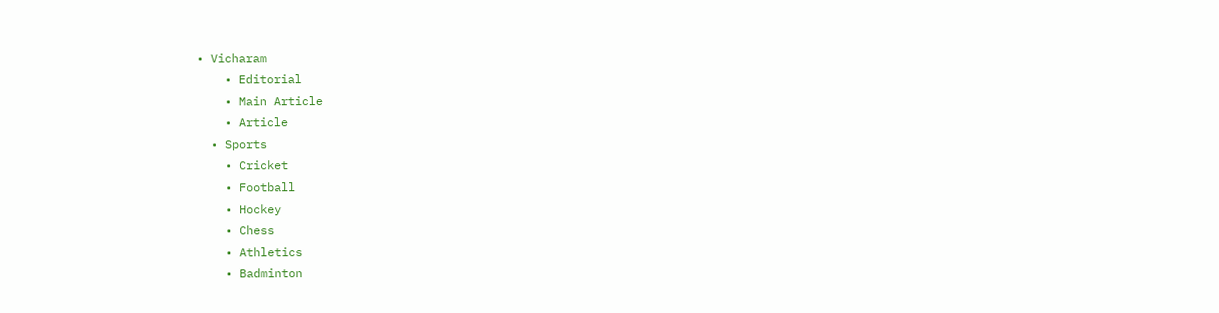• Vicharam
    • Editorial
    • Main Article
    • Article
  • Sports
    • Cricket
    • Football
    • Hockey
    • Chess
    • Athletics
    • Badminton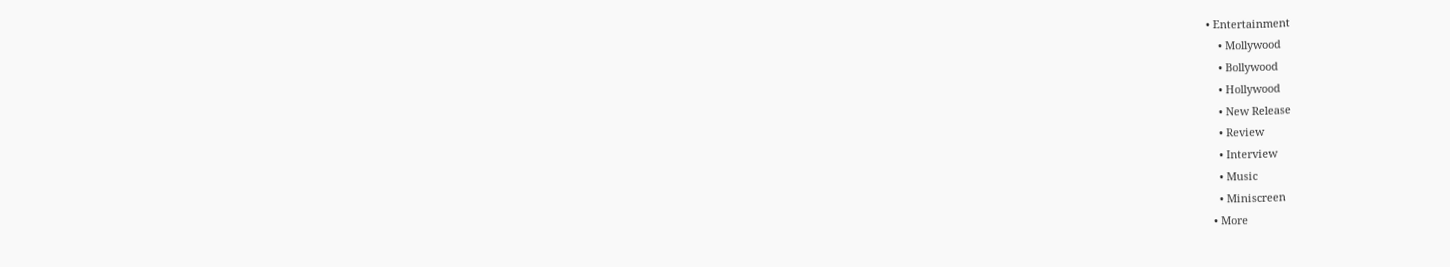• Entertainment
    • Mollywood
    • Bollywood
    • Hollywood
    • New Release
    • Review
    • Interview
    • Music
    • Miniscreen
  • More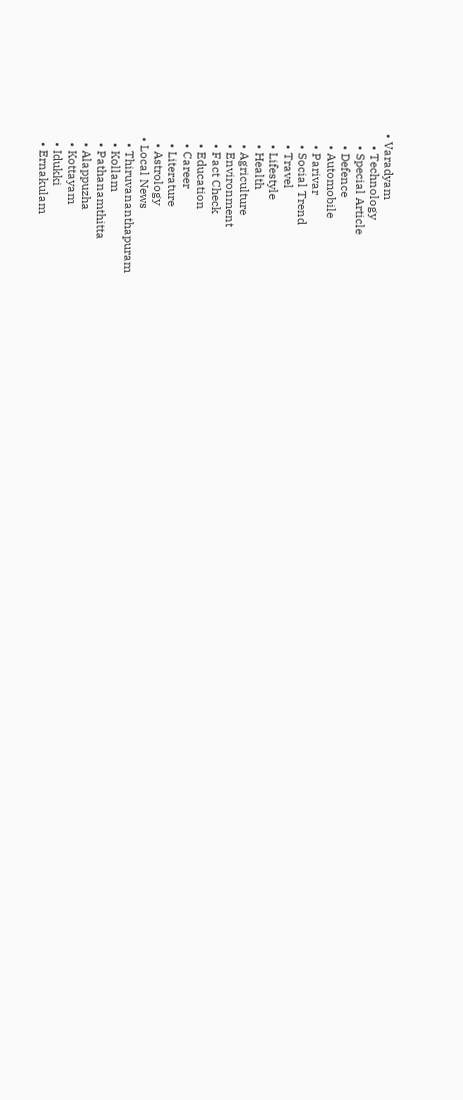• Varadyam
    • Technology
    • Special Article
    • Defence
    • Automobile
    • Parivar
    • Social Trend
    • Travel
    • Lifestyle
    • Health
    • Agriculture
    • Environment
    • Fact Check
    • Education
    • Career
    • Literature
    • Astrology
  • Local News
    • Thiruvananthapuram
    • Kollam
    • Pathanamthitta
    • Alappuzha
    • Kottayam
    • Idukki
    • Ernakulam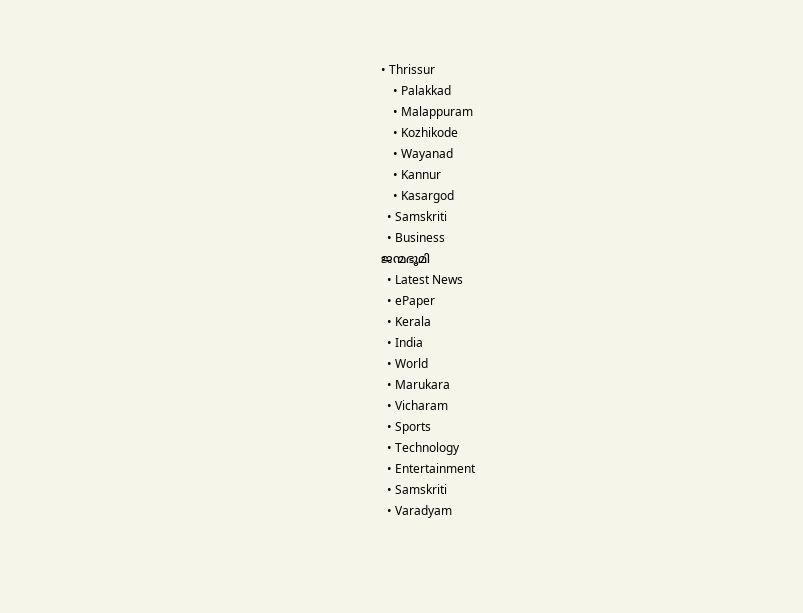• Thrissur
    • Palakkad
    • Malappuram
    • Kozhikode
    • Wayanad
    • Kannur
    • Kasargod
  • Samskriti
  • Business
ജന്മഭൂമി
  • Latest News
  • ePaper
  • Kerala
  • India
  • World
  • Marukara
  • Vicharam
  • Sports
  • Technology
  • Entertainment
  • Samskriti
  • Varadyam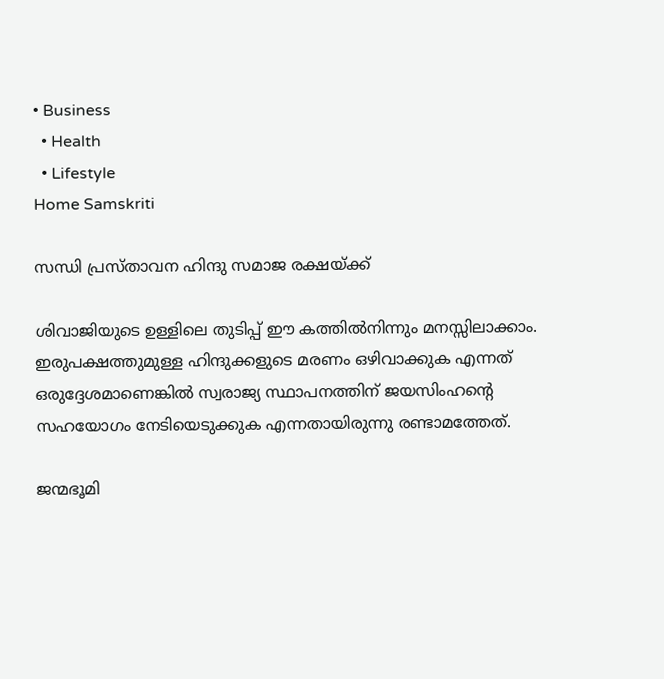• Business
  • Health
  • Lifestyle
Home Samskriti

സന്ധി പ്രസ്താവന ഹിന്ദു സമാജ രക്ഷയ്‌ക്ക്

ശിവാജിയുടെ ഉള്ളിലെ തുടിപ്പ് ഈ കത്തില്‍നിന്നും മനസ്സിലാക്കാം. ഇരുപക്ഷത്തുമുള്ള ഹിന്ദുക്കളുടെ മരണം ഒഴിവാക്കുക എന്നത് ഒരുദ്ദേശമാണെങ്കില്‍ സ്വരാജ്യ സ്ഥാപനത്തിന് ജയസിംഹന്റെ സഹയോഗം നേടിയെടുക്കുക എന്നതായിരുന്നു രണ്ടാമത്തേത്.

ജന്മഭൂമി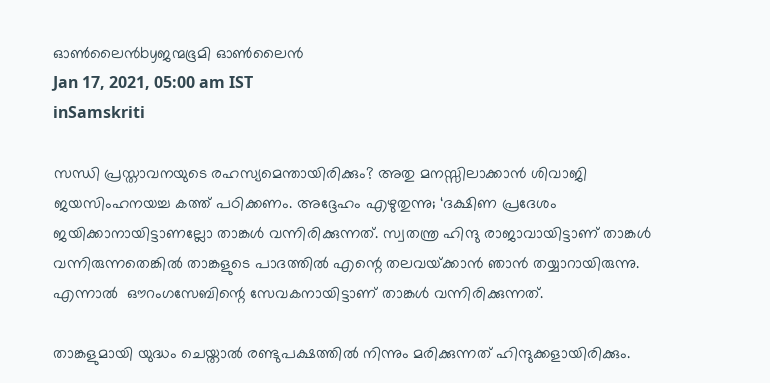ഓണ്‍ലൈന്‍byജന്മഭൂമി ഓണ്‍ലൈന്‍
Jan 17, 2021, 05:00 am IST
inSamskriti

സന്ധി പ്രസ്താവനയുടെ രഹസ്യമെന്തായിരിക്കും? അതു മനസ്സിലാക്കാന്‍ ശിവാജി ജയസിംഹനയച്ച കത്ത് പഠിക്കണം. അദ്ദേഹം എഴുതുന്നു; ‘ദക്ഷിണ പ്രദേശം ജയിക്കാനായിട്ടാണല്ലോ താങ്കള്‍ വന്നിരിക്കുന്നത്. സ്വതന്ത്ര ഹിന്ദു രാജാവായിട്ടാണ് താങ്കള്‍ വന്നിരുന്നതെങ്കില്‍ താങ്കളുടെ പാദത്തില്‍ എന്റെ തലവയ്‌ക്കാന്‍ ഞാന്‍ തയ്യാറായിരുന്നു. എന്നാല്‍  ഔറംഗസേബിന്റെ സേവകനായിട്ടാണ് താങ്കള്‍ വന്നിരിക്കുന്നത്.

താങ്കളുമായി യുദ്ധം ചെയ്താല്‍ രണ്ടുപക്ഷത്തില്‍ നിന്നും മരിക്കുന്നത് ഹിന്ദുക്കളായിരിക്കും.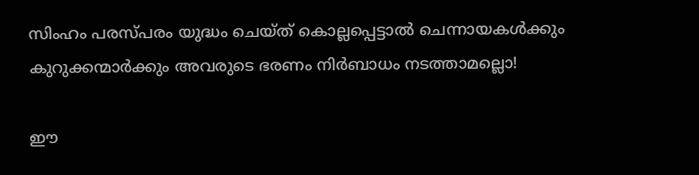സിംഹം പരസ്പരം യുദ്ധം ചെയ്ത് കൊല്ലപ്പെട്ടാല്‍ ചെന്നായകള്‍ക്കും കുറുക്കന്മാര്‍ക്കും അവരുടെ ഭരണം നിര്‍ബാധം നടത്താമല്ലൊ!

ഈ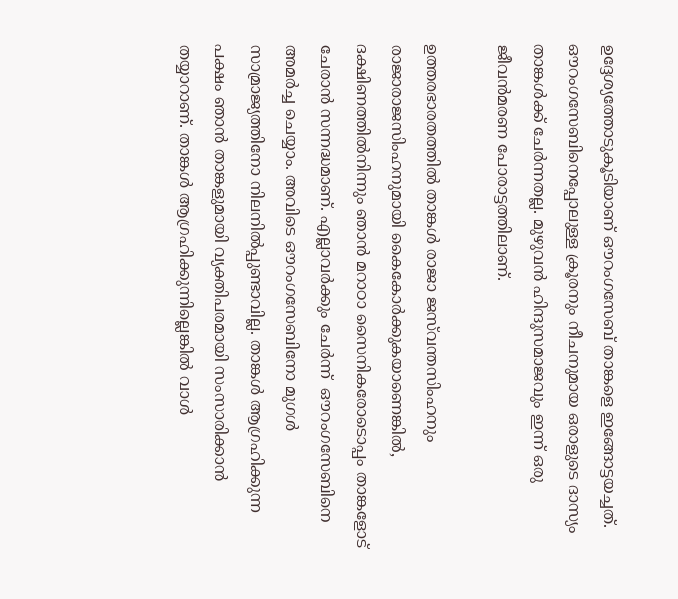ഉദ്ദേശ്യത്തോടുകൂടിയാണ് ഔറംഗസേബ് താങ്കളെ ഇങ്ങോട്ടയച്ചത്. ഔറംഗസേബിനെപ്പോലുള്ള ക്രൂരനും നീചനുമായ ഒരാളുടെ ദാസ്യം താങ്കള്‍ക്ക് ചേര്‍ന്നതല്ല. മുഴുവന്‍ ഹിന്ദുസമാജവും ഇന്ന് ഒരു ജീവന്‍മരണ പോരാട്ടത്തിലാണ്.

ഉത്തരഭാരതത്തില്‍ താങ്കള്‍ രാജാ ജസ്‌വന്തസിംഹനും രാജാരാജസിംഹനുമായി കൈകോര്‍ക്കുകയാണെങ്കില്‍, ദക്ഷിണത്തില്‍നിന്നും ഞാന്‍ മറാഠാ സൈനികരോടൊപ്പം താങ്കളോട് ചേരാന്‍ സന്നദ്ധമാണ്. എല്ലാവര്‍ക്കും ചേര്‍ന്ന്  ഔറംഗസേബിനെ അമര്‍ച്ച ചെയ്യാം. അവിടെ ഔറംഗസേബിനോ മുഗള്‍ സാമ്രാജ്യത്തിനോ നിലനില്‍പ്പുണ്ടാവില്ല. താങ്കള്‍ ആഗ്രഹിക്കുന്ന പക്ഷം ഞാന്‍ താങ്കളുമായി വ്യക്തിപരമായി സംസാരിക്കാന്‍ തയ്യാറാണ്. താങ്കള്‍ ആഗ്രഹിക്കുന്നില്ലെങ്കില്‍ വാള്‍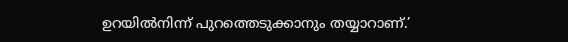ഉറയില്‍നിന്ന് പുറത്തെടുക്കാനും തയ്യാറാണ്.’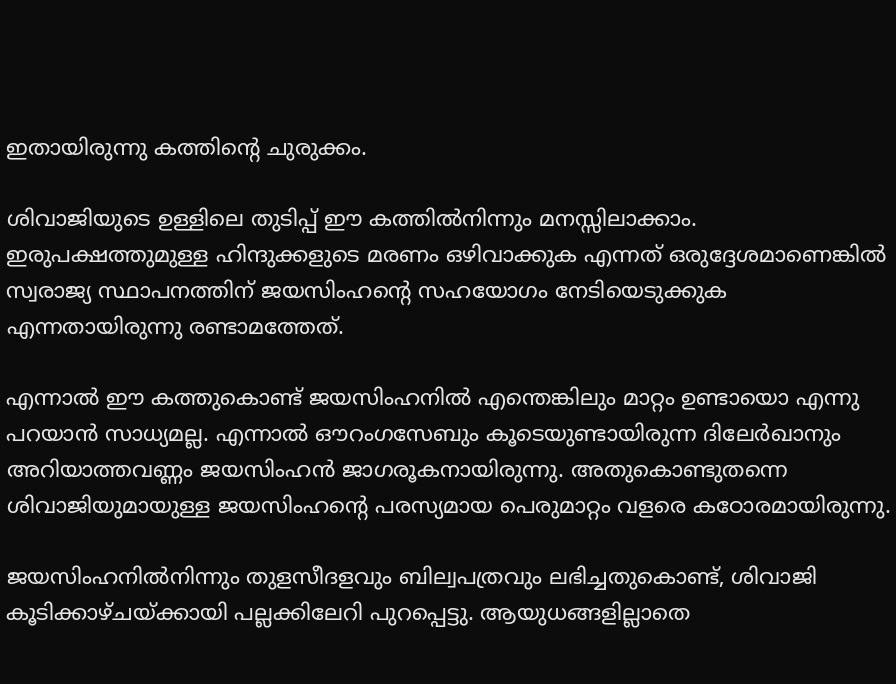ഇതായിരുന്നു കത്തിന്റെ ചുരുക്കം.

ശിവാജിയുടെ ഉള്ളിലെ തുടിപ്പ് ഈ കത്തില്‍നിന്നും മനസ്സിലാക്കാം. ഇരുപക്ഷത്തുമുള്ള ഹിന്ദുക്കളുടെ മരണം ഒഴിവാക്കുക എന്നത് ഒരുദ്ദേശമാണെങ്കില്‍ സ്വരാജ്യ സ്ഥാപനത്തിന് ജയസിംഹന്റെ സഹയോഗം നേടിയെടുക്കുക എന്നതായിരുന്നു രണ്ടാമത്തേത്.

എന്നാല്‍ ഈ കത്തുകൊണ്ട് ജയസിംഹനില്‍ എന്തെങ്കിലും മാറ്റം ഉണ്ടായൊ എന്നു പറയാന്‍ സാധ്യമല്ല. എന്നാല്‍ ഔറംഗസേബും കൂടെയുണ്ടായിരുന്ന ദിലേര്‍ഖാനും അറിയാത്തവണ്ണം ജയസിംഹന്‍ ജാഗരൂകനായിരുന്നു. അതുകൊണ്ടുതന്നെ ശിവാജിയുമായുള്ള ജയസിംഹന്റെ പരസ്യമായ പെരുമാറ്റം വളരെ കഠോരമായിരുന്നു.

ജയസിംഹനില്‍നിന്നും തുളസീദളവും ബില്വപത്രവും ലഭിച്ചതുകൊണ്ട്, ശിവാജി കൂടിക്കാഴ്ചയ്‌ക്കായി പല്ലക്കിലേറി പുറപ്പെട്ടു. ആയുധങ്ങളില്ലാതെ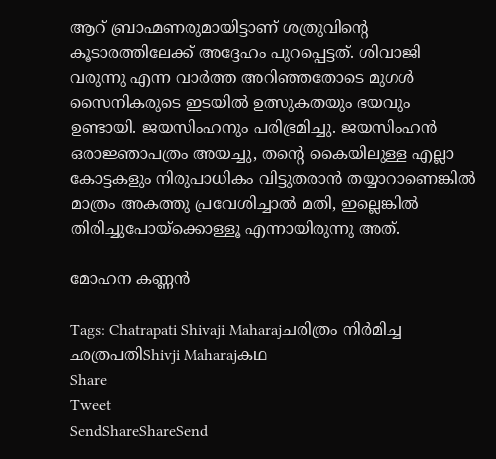ആറ് ബ്രാഹ്മണരുമായിട്ടാണ് ശത്രുവിന്റെ കൂടാരത്തിലേക്ക് അദ്ദേഹം പുറപ്പെട്ടത്. ശിവാജി വരുന്നു എന്ന വാര്‍ത്ത അറിഞ്ഞതോടെ മുഗള്‍ സൈനികരുടെ ഇടയില്‍ ഉത്സുകതയും ഭയവും ഉണ്ടായി. ജയസിംഹനും പരിഭ്രമിച്ചു. ജയസിംഹന്‍ ഒരാജ്ഞാപത്രം അയച്ചു, തന്റെ കൈയിലുള്ള എല്ലാ കോട്ടകളും നിരുപാധികം വിട്ടുതരാന്‍ തയ്യാറാണെങ്കില്‍ മാത്രം അകത്തു പ്രവേശിച്ചാല്‍ മതി, ഇല്ലെങ്കില്‍ തിരിച്ചുപോയ്‌ക്കൊള്ളൂ എന്നായിരുന്നു അത്.

മോഹന കണ്ണന്‍

Tags: Chatrapati Shivaji Maharajചരിത്രം നിര്‍മിച്ച ഛത്രപതിShivji Maharajകഥ
Share
Tweet
SendShareShareSend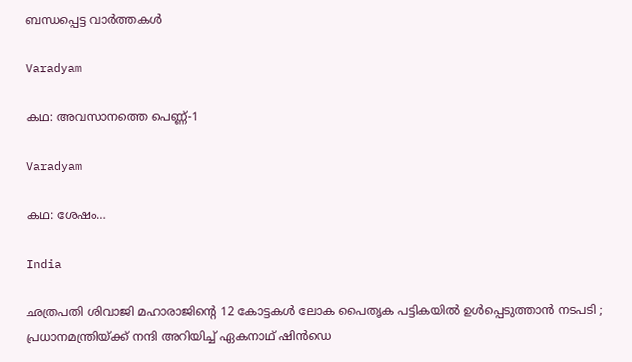ബന്ധപ്പെട്ട വാര്‍ത്തകള്‍

Varadyam

കഥ: അവസാനത്തെ പെണ്ണ്-1

Varadyam

കഥ: ശേഷം…

India

ഛത്രപതി ശിവാജി മഹാരാജിന്റെ 12 കോട്ടകൾ ലോക പൈതൃക പട്ടികയിൽ ഉൾപ്പെടുത്താൻ നടപടി ; പ്രധാനമന്ത്രിയ്‌ക്ക് നന്ദി അറിയിച്ച് ഏകനാഥ് ഷിൻഡെ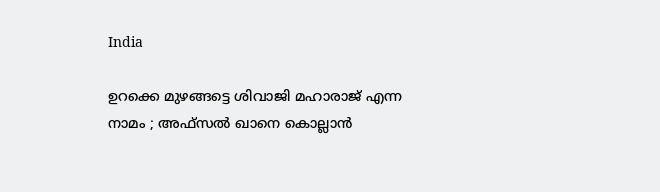India

ഉറക്കെ മുഴങ്ങട്ടെ ശിവാജി മഹാരാജ് എന്ന നാമം ; അഫ്സൽ ഖാനെ കൊല്ലാൻ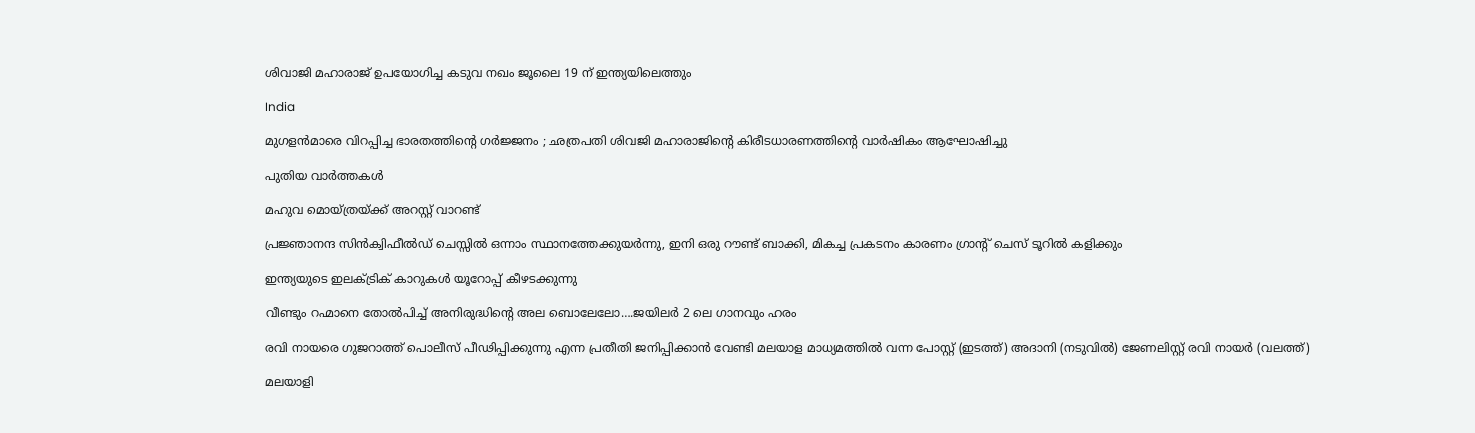ശിവാജി മഹാരാജ് ഉപയോഗിച്ച കടുവ നഖം ജൂലൈ 19 ന് ഇന്ത്യയിലെത്തും

India

മുഗളൻമാരെ വിറപ്പിച്ച ഭാരതത്തിന്റെ ഗർജ്ജനം ; ഛത്രപതി ശിവജി മഹാരാജിന്റെ കിരീടധാരണത്തിന്റെ വാർഷികം ആഘോഷിച്ചു

പുതിയ വാര്‍ത്തകള്‍

മഹുവ മൊയ്ത്രയ്‌ക്ക് അറസ്റ്റ് വാറണ്ട്

പ്രജ്ഞാനന്ദ സിന്‍ക്വിഫീല്‍ഡ് ചെസ്സില്‍ ഒന്നാം സ്ഥാനത്തേക്കുയര്‍ന്നു, ഇനി ഒരു റൗണ്ട് ബാക്കി, മികച്ച പ്രകടനം കാരണം ഗ്രാന്‍റ് ചെസ് ടൂറില്‍ കളിക്കും

ഇന്ത്യയുടെ ഇലക്ട്രിക് കാറുകള്‍ യൂറോപ്പ് കീഴടക്കുന്നു

വീണ്ടും റഹ്മാനെ തോല്‍പിച്ച് അനിരുദ്ധിന്റെ അല ബൊലേലോ….ജയിലര്‍ 2 ലെ ഗാനവും ഹരം

രവി നായരെ ഗുജറാത്ത് പൊലീസ് പീഢിപ്പിക്കുന്നു എന്ന പ്രതീതി ജനിപ്പിക്കാന്‍ വേണ്ടി മലയാള മാധ്യമത്തില്‍ വന്ന പോസ്റ്റ് (ഇടത്ത്) അദാനി (നടുവില്‍) ജേണലിസ്റ്റ് രവി നായര്‍ (വലത്ത്)

മലയാളി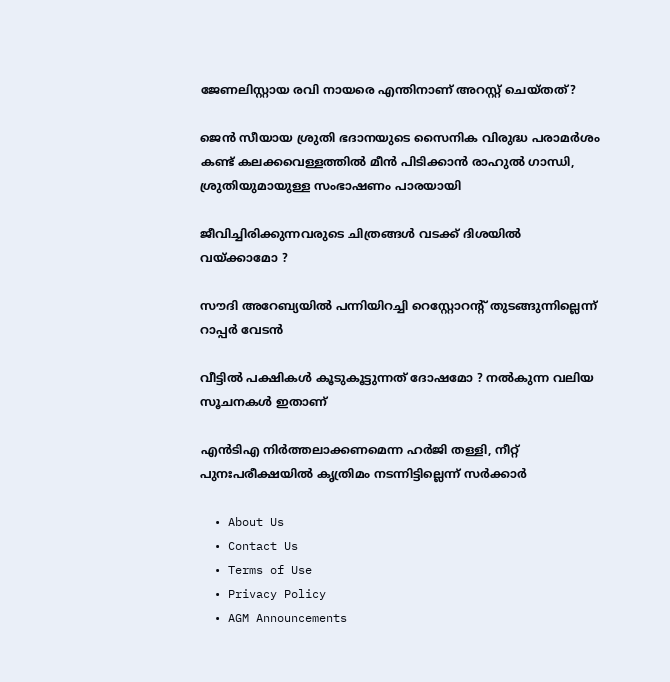ജേണലിസ്റ്റായ രവി നായരെ എന്തിനാണ് അറസ്റ്റ് ചെയ്തത്?

ജെന്‍ സീയായ ശ്രുതി ഭദാനയുടെ സൈനിക വിരുദ്ധ പരാമർശം കണ്ട് കലക്കവെള്ളത്തില്‍ മീന്‍ പിടിക്കാന്‍ രാഹുല്‍ ഗാന്ധി, ശ്രുതിയുമായുള്ള സംഭാഷണം പാരയായി

ജീവിച്ചിരിക്കുന്നവരുടെ ചിത്രങ്ങൾ വടക്ക് ദിശയിൽ വയ്‌ക്കാമോ ?

സൗദി അറേബ്യയില്‍ പന്നിയിറച്ചി റെസ്റ്റോറന്റ് തുടങ്ങുന്നില്ലെന്ന് റാപ്പര്‍ വേടന്‍

വീട്ടിൽ പക്ഷികൾ കൂടുകൂട്ടുന്നത് ദോഷമോ ? നൽകുന്ന വലിയ സൂചനകൾ ഇതാണ്

എന്‍ടിഎ നിര്‍ത്തലാക്കണമെന്ന ഹര്‍ജി തള്ളി, നീറ്റ് പുനഃപരീക്ഷയില്‍ കൃത്രിമം നടന്നിട്ടില്ലെന്ന് സര്‍ക്കാര്‍

  • About Us
  • Contact Us
  • Terms of Use
  • Privacy Policy
  • AGM Announcements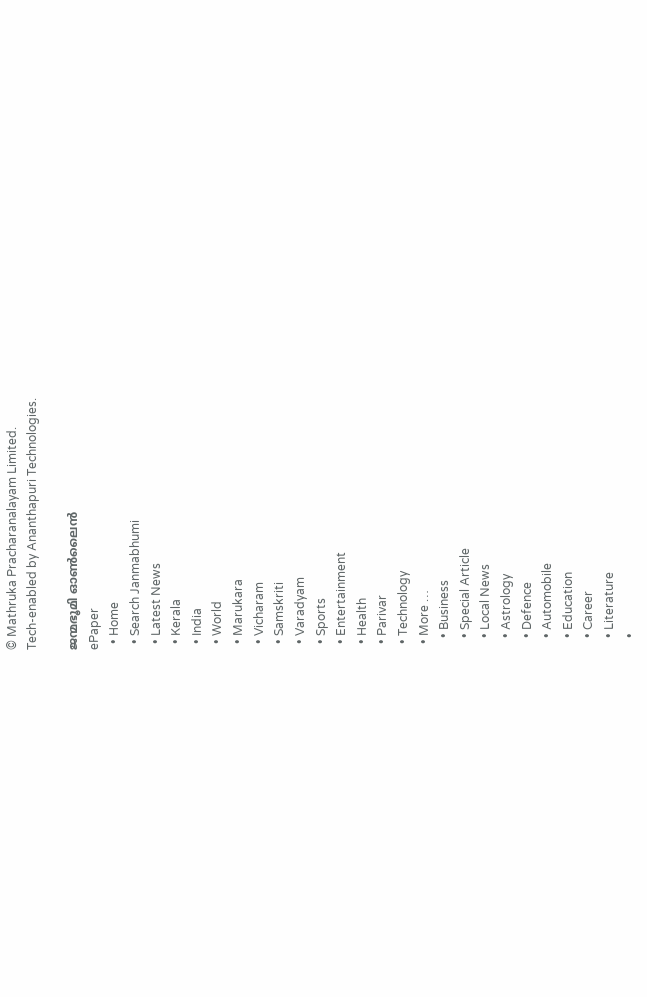© Mathruka Pracharanalayam Limited.
Tech-enabled by Ananthapuri Technologies.

ജന്മഭൂമി ഓണ്‍ലൈന്‍
ePaper
  • Home
  • Search Janmabhumi
  • Latest News
  • Kerala
  • India
  • World
  • Marukara
  • Vicharam
  • Samskriti
  • Varadyam
  • Sports
  • Entertainment
  • Health
  • Parivar
  • Technology
  • More …
    • Business
    • Special Article
    • Local News
    • Astrology
    • Defence
    • Automobile
    • Education
    • Career
    • Literature
    •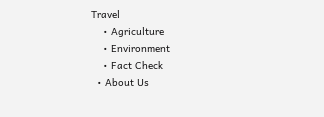Travel
    • Agriculture
    • Environment
    • Fact Check
  • About Us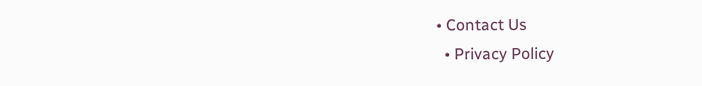• Contact Us
  • Privacy Policy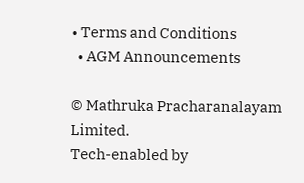• Terms and Conditions
  • AGM Announcements

© Mathruka Pracharanalayam Limited.
Tech-enabled by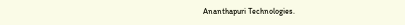Ananthapuri Technologies.